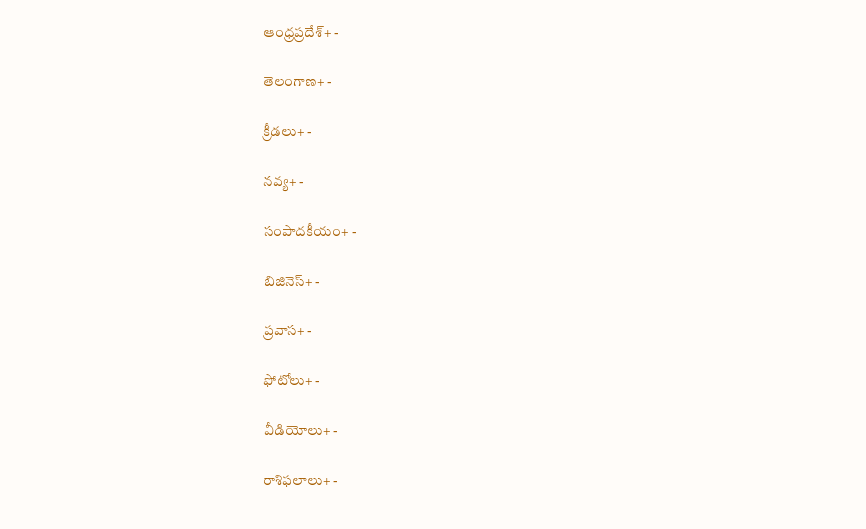ఆంధ్రప్రదేశ్+ -

తెలంగాణ+ -

క్రీడలు+ -

నవ్య+ -

సంపాదకీయం+ -

బిజినెస్+ -

ప్రవాస+ -

ఫోటోలు+ -

వీడియోలు+ -

రాశిఫలాలు+ -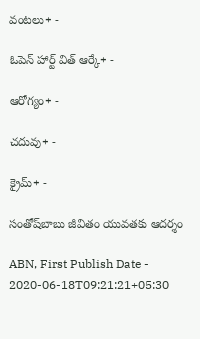వంటలు+ -

ఓపెన్ హార్ట్ విత్ ఆర్కే+ -

ఆరోగ్యం+ -

చదువు+ -

క్రైమ్+ -

సంతో‌ష్‌బాబు జీవితం యువతకు ఆదర్శం

ABN, First Publish Date - 2020-06-18T09:21:21+05:30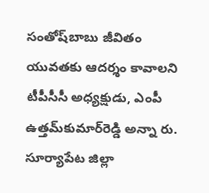సంతోష్‌బాబు జీవితం యువతకు ఆదర్శం కావాలని టీపీసీసీ అధ్యక్షుడు, ఎంపీ ఉత్తమ్‌కుమార్‌రెడ్డి అన్నా రు. సూర్యాపేట జిల్లా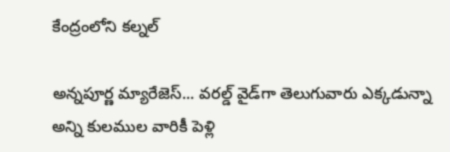కేంద్రంలోని కల్నల్

అన్నపూర్ణ మ్యారేజెస్... వరల్డ్ వైడ్‌గా తెలుగువారు ఎక్కడున్నా అన్ని కులముల వారికీ పెళ్లి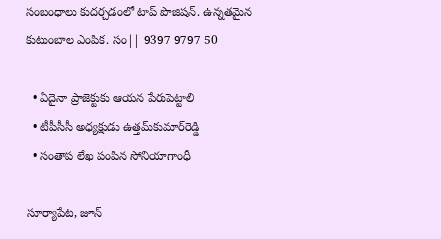సంబంధాలు కుదర్చడంలో టాప్ పొజిషన్. ఉన్నతమైన కుటుంబాల ఎంపిక. సం|| 9397 9797 50

  • ఏదైనా ప్రాజెక్టుకు ఆయన పేరుపెట్టాలి
  • టీపీసీసీ అధ్యక్షుడు ఉత్తమ్‌కుమార్‌రెడ్డి
  • సంతాప లేఖ పంపిన సోనియాగాంధీ

సూర్యాపేట, జూన్‌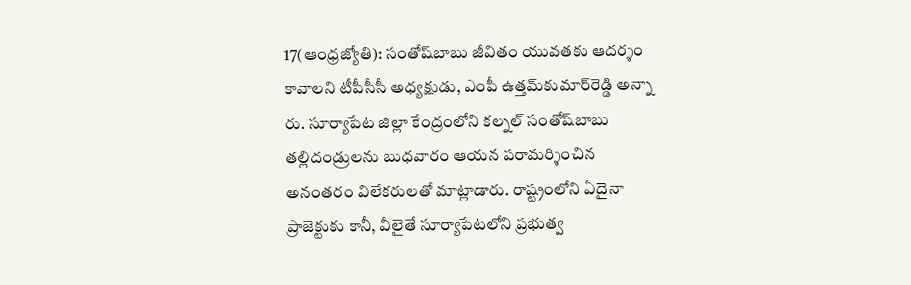17(ఆంధ్రజ్యోతి): సంతోష్‌బాబు జీవితం యువతకు ఆదర్శం కావాలని టీపీసీసీ అధ్యక్షుడు, ఎంపీ ఉత్తమ్‌కుమార్‌రెడ్డి అన్నా రు. సూర్యాపేట జిల్లా కేంద్రంలోని కల్నల్‌ సంతోష్‌బాబు తల్లిదండ్రులను బుధవారం ఆయన పరామర్శించిన అనంతరం విలేకరులతో మాట్లాడారు. రాష్ట్రంలోని ఏదైనా ప్రాజెక్టుకు కానీ, వీలైతే సూర్యాపేటలోని ప్రభుత్వ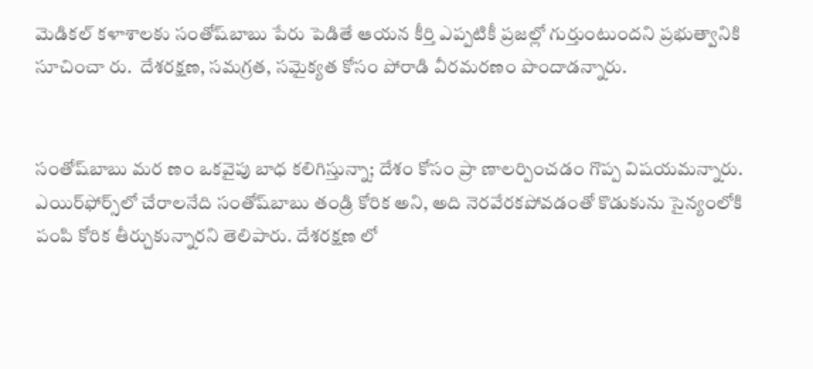మెడికల్‌ కళాశాలకు సంతోష్‌బాబు పేరు పెడితే ఆయన కీర్తి ఎప్పటికీ ప్రజల్లో గుర్తుంటుందని ప్రభుత్వానికి సూచించా రు.  దేశరక్షణ, సమగ్రత, సమైక్యత కోసం పోరాడి వీరమరణం పొందాడన్నారు.


సంతోష్‌బాబు మర ణం ఒకవైపు బాధ కలిగిస్తున్నా; దేశం కోసం ప్రా ణాలర్పించడం గొప్ప విషయమన్నారు. ఎయిర్‌ఫోర్స్‌లో చేరాలనేది సంతోష్‌బాబు తండ్రి కోరిక అని, అది నెరవేరకపోవడంతో కొడుకును సైన్యంలోకి పంపి కోరిక తీర్చుకున్నారని తెలిపారు. దేశరక్షణ లో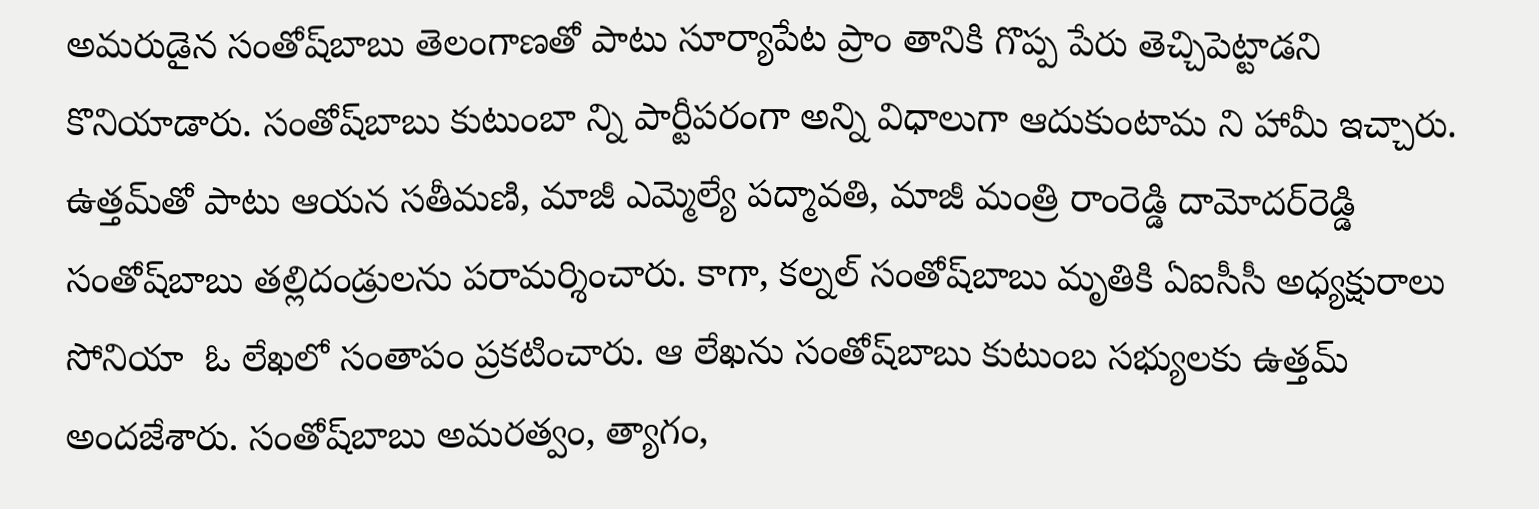అమరుడైన సంతోష్‌బాబు తెలంగాణతో పాటు సూర్యాపేట ప్రాం తానికి గొప్ప పేరు తెచ్చిపెట్టాడని కొనియాడారు. సంతోష్‌బాబు కుటుంబా న్ని పార్టీపరంగా అన్ని విధాలుగా ఆదుకుంటామ ని హామీ ఇచ్చారు. ఉత్తమ్‌తో పాటు ఆయన సతీమణి, మాజీ ఎమ్మెల్యే పద్మావతి, మాజీ మంత్రి రాంరెడ్డి దామోదర్‌రెడ్డి సంతోష్‌బాబు తల్లిదండ్రులను పరామర్శించారు. కాగా, కల్నల్‌ సంతోష్‌బాబు మృతికి ఏఐసీసీ అధ్యక్షురాలు సోనియా  ఓ లేఖలో సంతాపం ప్రకటించారు. ఆ లేఖను సంతోష్‌బాబు కుటుంబ సభ్యులకు ఉత్తమ్‌ అందజేశారు. సంతోష్‌బాబు అమరత్వం, త్యాగం,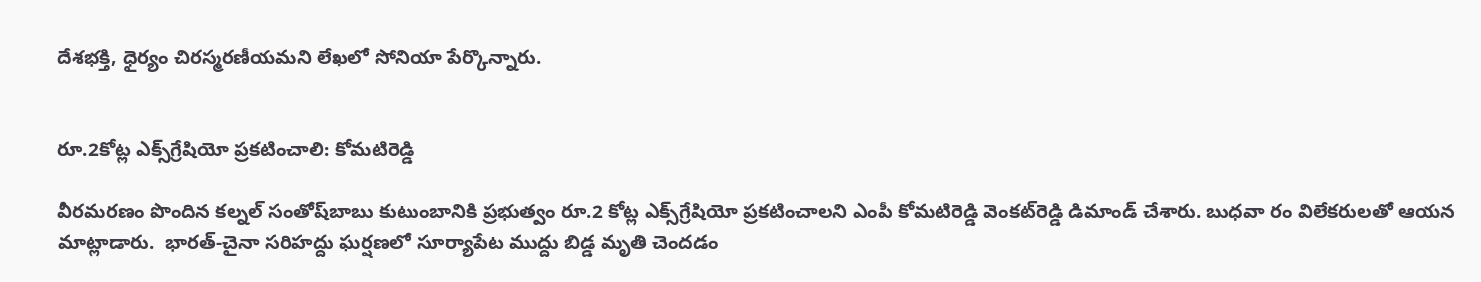దేశభక్తి, ధైర్యం చిరస్మరణీయమని లేఖలో సోనియా పేర్కొన్నారు.


రూ.2కోట్ల ఎక్స్‌గ్రేషియో ప్రకటించాలి: కోమటిరెడ్డి

వీరమరణం పొందిన కల్నల్‌ సంతోష్‌బాబు కుటుంబానికి ప్రభుత్వం రూ.2 కోట్ల ఎక్స్‌గ్రేషియో ప్రకటించాలని ఎంపీ కోమటిరెడ్డి వెంకట్‌రెడ్డి డిమాండ్‌ చేశారు. బుధవా రం విలేకరులతో ఆయన మాట్లాడారు.  భారత్‌-చైనా సరిహద్దు ఘర్షణలో సూర్యాపేట ముద్దు బిడ్డ మృతి చెందడం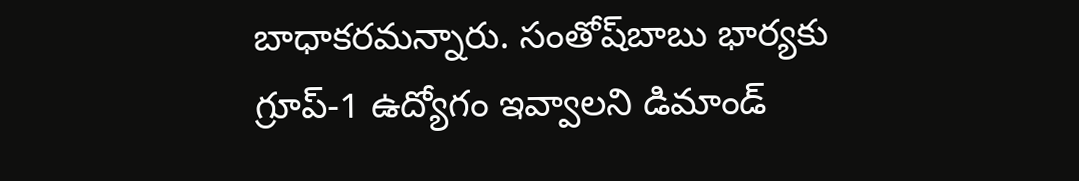బాధాకరమన్నారు. సంతోష్‌బాబు భార్యకు గ్రూప్‌-1 ఉద్యోగం ఇవ్వాలని డిమాండ్‌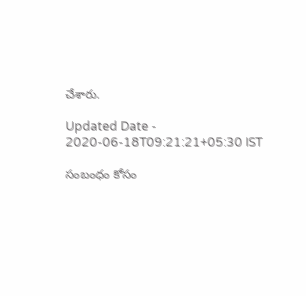చేశారు.

Updated Date - 2020-06-18T09:21:21+05:30 IST

సంబంధం కోసం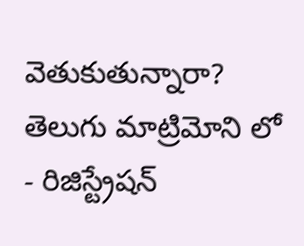వెతుకుతున్నారా? తెలుగు మాట్రిమోని లో - రిజిస్ట్రేషన్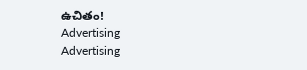ఉచితం!
Advertising
Advertising